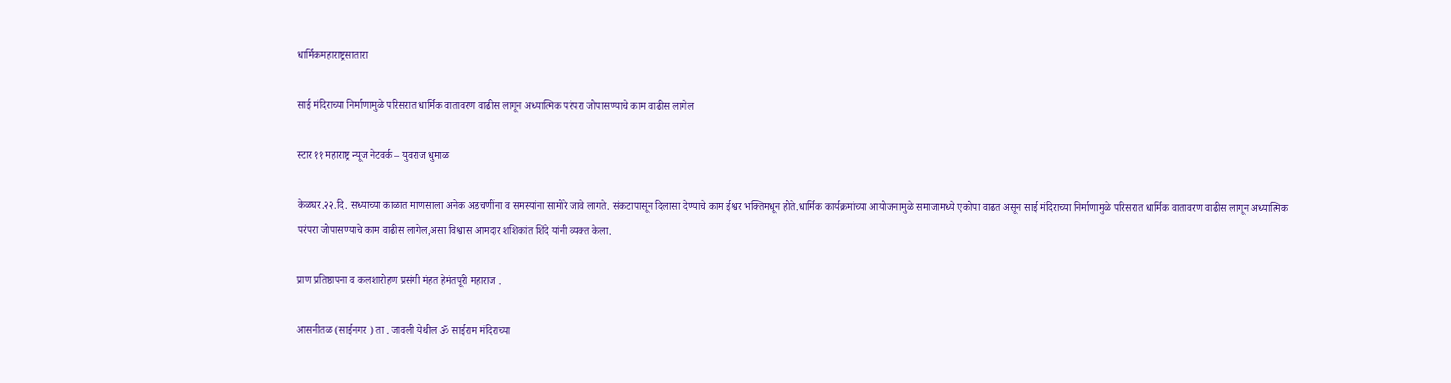धार्मिकमहाराष्ट्रसातारा

साई मंदिराच्या निर्माणामुळे परिसरात धार्मिक वातावरण वाढीस लागून अध्यात्मिक परंपरा जोपासण्याचे काम वाढीस लागेल

स्टार ११ महाराष्ट्र न्यूज नेटवर्क – युवराज धुमाळ

केळघर.२२.दि. सध्याच्या काळात माणसाला अनेक अडचणींना व समस्यांना सामोरे जावे लागते. संकटापासून दिलासा देण्याचे काम ईश्वर भक्तिमधून होते.धार्मिक कार्यक्रमांच्या आयोजनामुळे समाजामध्ये एकोपा वाढत असून साई मंदिराच्या निर्माणामुळे परिसरात धार्मिक वातावरण वाढीस लागून अध्यात्मिक परंपरा जोपासण्याचे काम वाढीस लागेल,असा विश्वास आमदार शशिकांत शिंदे यांनी व्यक्त केला.

प्राण प्रतिष्ठापना व कलशारोहण प्रसंगी मंहत हेमंतपूरी महाराज .

आसनीतळ (साईनगर ) ता . जावली येथील ॐ साईराम मंदिराच्या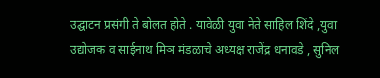उद्घाटन प्रसंगी ते बोलत होते . यावेळी युवा नेते साहिल शिंदे ,युवा उद्योजक व साईनाथ मिञ मंडळाचे अध्यक्ष राजेंद्र धनावडे , सुनिल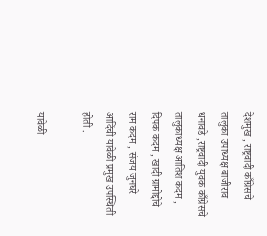देशमुख , राष्ट्रवादी काँग्रेसचे तालुका उपाध्यक्ष बाजीराव धनावडे ,राष्ट्रवादी युवक काँग्रेसचे तालुकाध्यक्ष आतिश कदम , दिपक कदम , खादी ग्रामोद्दोचे राम कदम , संजय जुनघरे आदिंची यावेळी प्रमुख उपस्थिती होती .

यावेळी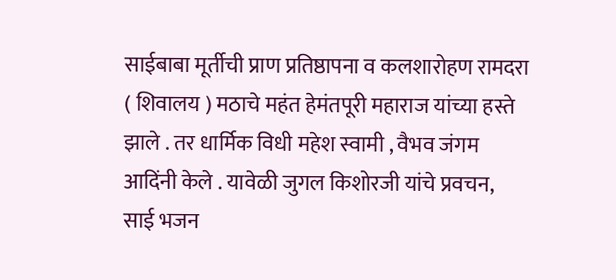साईबाबा मूर्तीची प्राण प्रतिष्ठापना व कलशारोहण रामदरा ( शिवालय ) मठाचे महंत हेमंतपूरी महाराज यांच्या हस्ते झाले . तर धार्मिक विधी महेश स्वामी , वैभव जंगम आदिंनी केले . यावेळी जुगल किशोरजी यांचे प्रवचन, साई भजन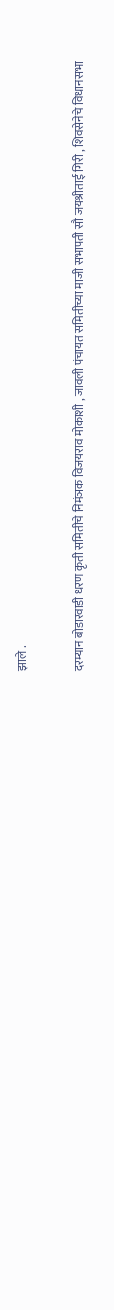झाले .

दरम्यान बोडारवाडी धरण कृती समितीचे निमंञक विजयराव मोकाशी , जावली पंचायत समितीच्या माजी सभापती सौ जयश्रीताई गिरी , शिवसेनेचे विधानसभा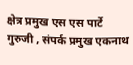क्षेत्र प्रमुख एस एस पार्टे गुरुजी , संपर्क प्रमुख एकनाथ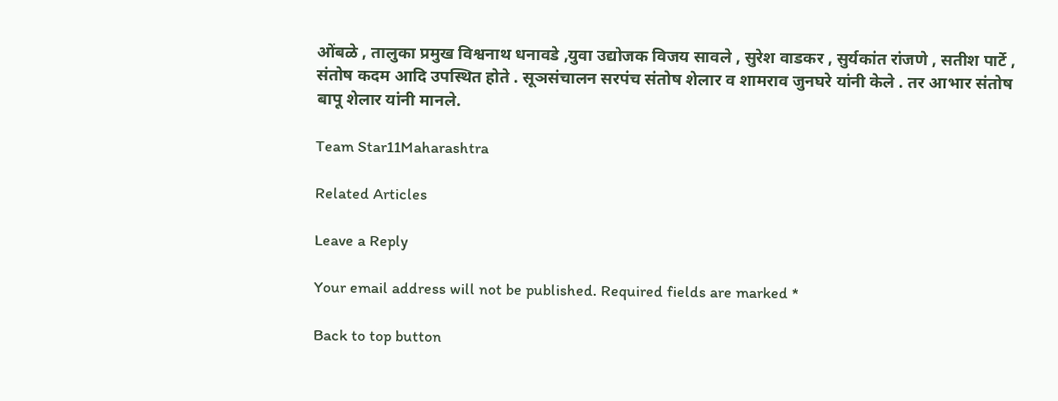ओंबळे , तालुका प्रमुख विश्वनाथ धनावडे ,युवा उद्योजक विजय सावले , सुरेश वाडकर , सुर्यकांत रांजणे , सतीश पार्टे , संतोष कदम आदि उपस्थित होते . सूञसंचालन सरपंच संतोष शेलार व शामराव जुनघरे यांनी केले . तर आभार संतोष बापू शेलार यांनी मानले.

Team Star11Maharashtra

Related Articles

Leave a Reply

Your email address will not be published. Required fields are marked *

Back to top button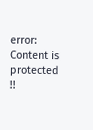error: Content is protected !!